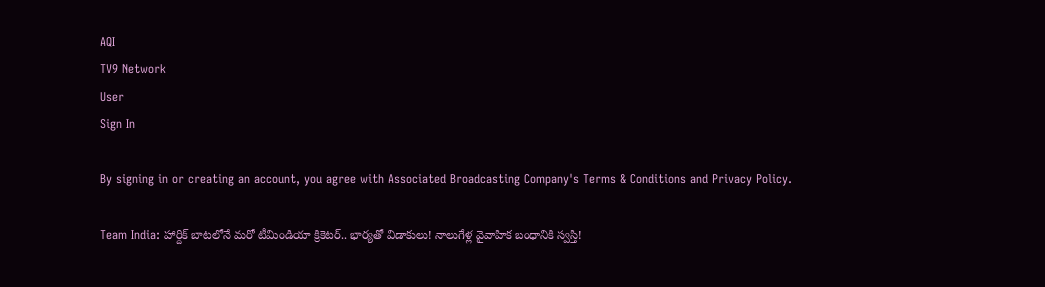AQI
TV9 Network
User
Sign In

By signing in or creating an account, you agree with Associated Broadcasting Company's Terms & Conditions and Privacy Policy.

Team India: హార్దిక్ బాటలోనే మరో టీమిండియా క్రికెటర్.. భార్యతో విడాకులు! నాలుగేళ్ల వైవాహిక బంధానికి స్వస్తి!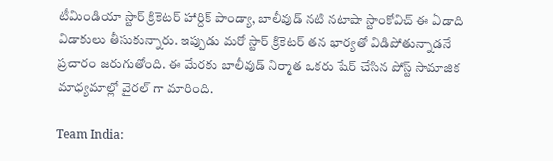టీమిండియా స్టార్ క్రికెటర్ హార్దిక్ పాండ్యా, బాలీవుడ్ నటి నటాషా స్టాంకోవిచ్ ఈ ఏడాది విడాకులు తీసుకున్నారు. ఇప్పుడు మరో స్టార్ క్రికెటర్ తన భార్యతో విడిపోతున్నాడనే ప్రచారం జరుగుతోంది. ఈ మేరకు బాలీవుడ్ నిర్మాత ఒకరు షేర్ చేసిన పోస్ట్ సామాజిక మాధ్యమాల్లో వైరల్ గా మారింది.

Team India: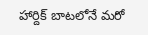హార్దిక్ బాటలోనే మరో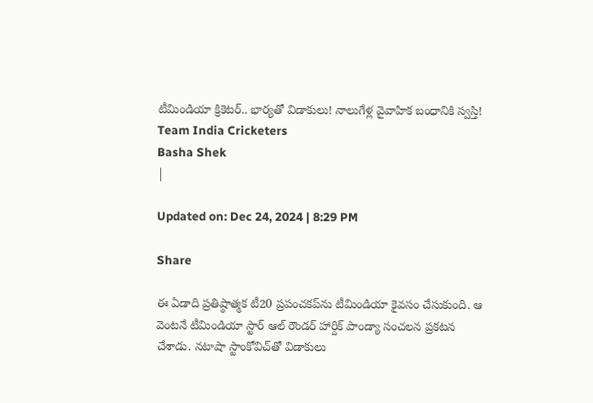టీమిండియా క్రికెటర్.. భార్యతో విడాకులు! నాలుగేళ్ల వైవాహిక బంధానికి స్వస్తి!
Team India Cricketers
Basha Shek
|

Updated on: Dec 24, 2024 | 8:29 PM

Share

ఈ ఏడాది ప్రతిష్ఠాత్మక టీ20 ప్రపంచకప్‌ను టీమిండియా కైవసం చేసుకుంది. ఆ వెంటనే టీమిండియా స్టార్ ఆల్ రౌండర్ హార్దిక్ పాండ్యా సంచలన ప్రకటన చేశాడు. నటాషా స్టాంకోవిచ్‌తో విడాకులు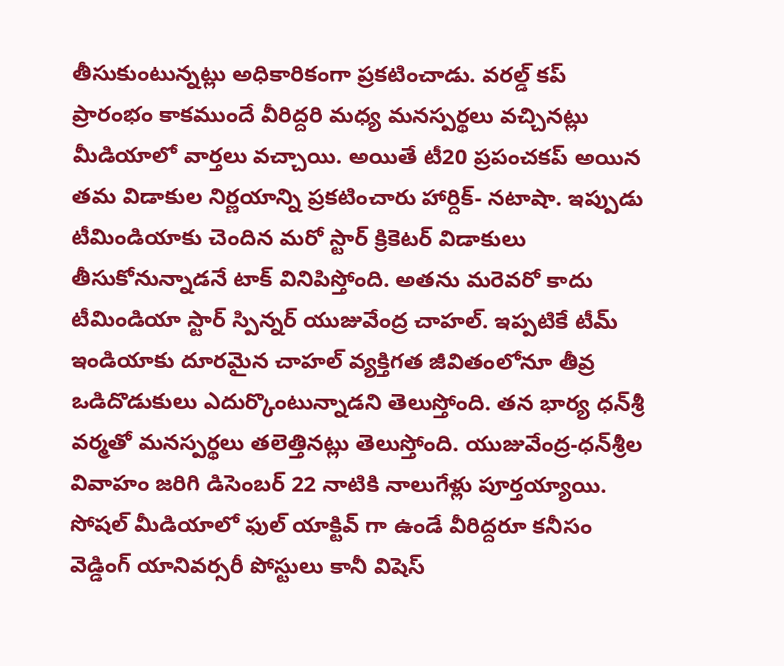తీసుకుంటున్నట్లు అధికారికంగా ప్రకటించాడు. వరల్డ్ కప్ ప్రారంభం కాకముందే వీరిద్దరి మధ్య మనస్పర్థలు వచ్చినట్లు మీడియాలో వార్తలు వచ్చాయి. అయితే టీ20 ప్రపంచకప్ అయిన తమ విడాకుల నిర్ణయాన్ని ప్రకటించారు హార్దిక్- నటాషా. ఇప్పుడు టీమిండియాకు చెందిన మరో స్టార్ క్రికెటర్ విడాకులు తీసుకోనున్నాడనే టాక్ వినిపిస్తోంది. అతను మరెవరో కాదు టీమిండియా స్టార్ స్పిన్నర్ యుజువేంద్ర చాహల్. ఇప్పటికే టీమ్ ఇండియాకు దూరమైన చాహల్ వ్యక్తిగత జీవితంలోనూ తీవ్ర ఒడిదొడుకులు ఎదుర్కొంటున్నాడని తెలుస్తోంది. తన భార్య ధన్‌శ్రీ వర్మతో మనస్పర్థలు తలెత్తినట్లు తెలుస్తోంది. యుజువేంద్ర-ధన్‌శ్రీల వివాహం జరిగి డిసెంబర్ 22 నాటికి నాలుగేళ్లు పూర్తయ్యాయి. సోషల్ మీడియాలో ఫుల్ యాక్టివ్ గా ఉండే వీరిద్దరూ కనీసం వెడ్డింగ్ యానివర్సరీ పోస్టులు కానీ విషెస్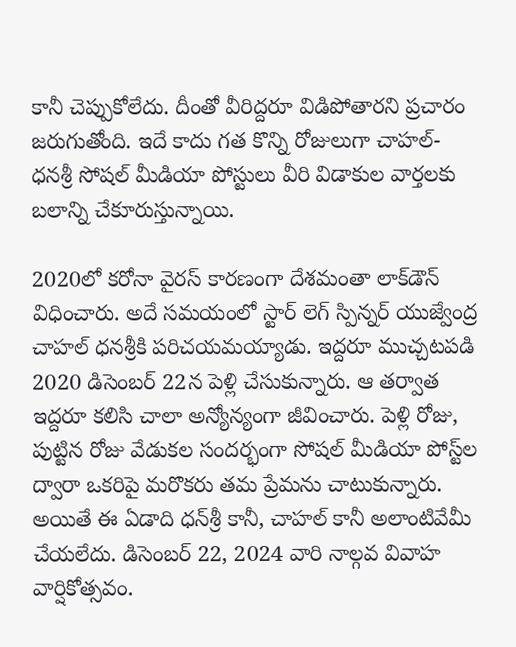కానీ చెప్పుకోలేదు. దీంతో వీరిద్దరూ విడిపోతారని ప్రచారం జరుగుతోంది. ఇదే కాదు గత కొన్ని రోజులుగా చాహల్- ధనశ్రీ సోషల్ మీడియా పోస్టులు వీరి విడాకుల వార్తలకు బలాన్ని చేకూరుస్తున్నాయి.

2020లో కరోనా వైరస్ కారణంగా దేశమంతా లాక్‌డౌన్ విధించారు. అదే సమయంలో స్టార్ లెగ్ స్పిన్నర్ యుజ్వేంద్ర చాహల్ ధనశ్రీకి పరిచయమయ్యాడు. ఇద్దరూ ముచ్చటపడి 2020 డిసెంబర్ 22న పెళ్లి చేసుకున్నారు. ఆ తర్వాత ఇద్దరూ కలిసి చాలా అన్యోన్యంగా జీవించారు. పెళ్లి రోజు, పుట్టిన రోజు వేడుకల సందర్భంగా సోషల్ మీడియా పోస్ట్‌ల ద్వారా ఒకరిపై మరొకరు తమ ప్రేమను చాటుకున్నారు. అయితే ఈ ఏడాది ధన్‌శ్రీ కానీ, చాహల్ కానీ అలాంటివేమీ చేయలేదు. డిసెంబర్ 22, 2024 వారి నాల్గవ వివాహ వార్షికోత్సవం.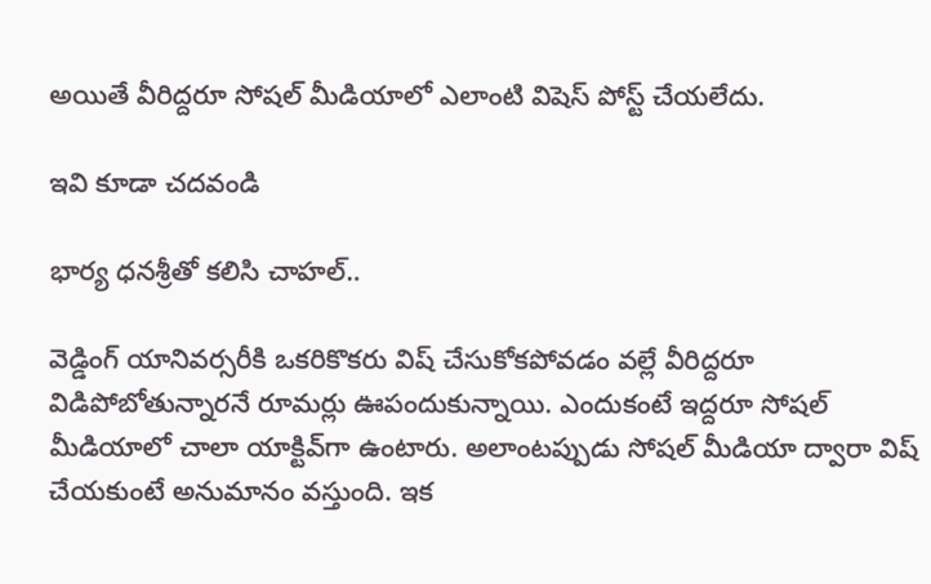అయితే వీరిద్దరూ సోషల్ మీడియాలో ఎలాంటి విషెస్ పోస్ట్ చేయలేదు.

ఇవి కూడా చదవండి

భార్య ధనశ్రీతో కలిసి చాహల్..

వెడ్డింగ్ యానివర్సరీకి ఒకరికొకరు విష్ చేసుకోకపోవడం వల్లే వీరిద్దరూ విడిపోబోతున్నారనే రూమర్లు ఊపందుకున్నాయి. ఎందుకంటే ఇద్దరూ సోషల్ మీడియాలో చాలా యాక్టివ్‌గా ఉంటారు. అలాంటప్పుడు సోషల్ మీడియా ద్వారా విష్ చేయకుంటే అనుమానం వస్తుంది. ఇక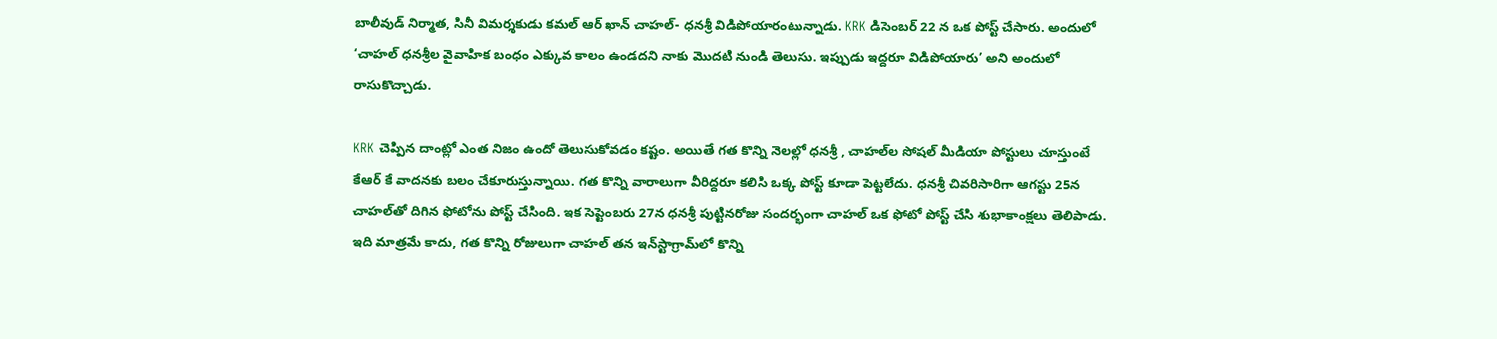బాలీవుడ్ నిర్మాత, సినీ విమర్శకుడు కమల్ ఆర్ ఖాన్ చాహల్- ధనశ్రీ విడిపోయారంటున్నాడు. KRK డిసెంబర్ 22 న ఒక పోస్ట్ చేసారు. అందులో ‘చాహల్ ధన‌శ్రీల వైవాహిక బంధం ఎక్కువ కాలం ఉండదని నాకు మొదటి నుండి తెలుసు. ఇప్పుడు ఇద్దరూ విడిపోయారు’ అని అందులో రాసుకొచ్చాడు.

KRK చెప్పిన దాంట్లో ఎంత నిజం ఉందో తెలుసుకోవడం కష్టం. అయితే గత కొన్ని నెలల్లో ధనశ్రీ , చాహల్‌ల సోషల్ మీడియా పోస్టులు చూస్తుంటే కేఆర్ కే వాదనకు బలం చేకూరుస్తున్నాయి. గత కొన్ని వారాలుగా వీరిద్దరూ కలిసి ఒక్క పోస్ట్ కూడా పెట్టలేదు. ధనశ్రీ చివరిసారిగా ఆగస్టు 25న చాహల్‌తో దిగిన ఫోటోను పోస్ట్ చేసింది. ఇక సెప్టెంబరు 27న ధన‌శ్రీ పుట్టినరోజు సందర్భంగా చాహల్ ఒక ఫోటో పోస్ట్ చేసి శుభాకాంక్షలు తెలిపాడు. ఇది మాత్రమే కాదు, గత కొన్ని రోజులుగా చాహల్ తన ఇన్‌స్టాగ్రామ్‌లో కొన్ని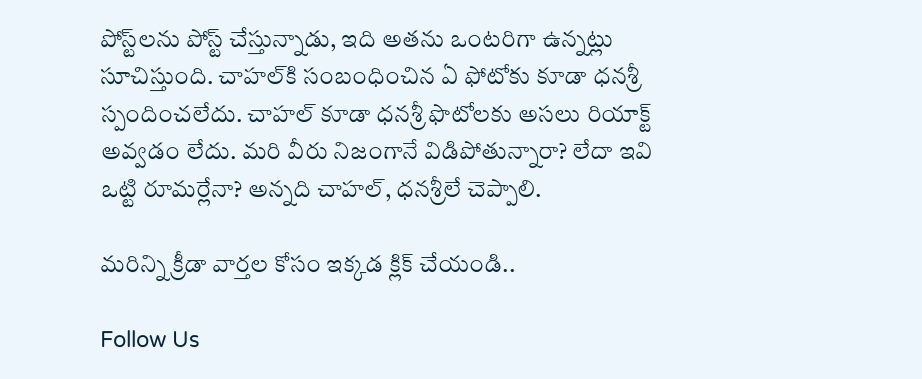పోస్ట్‌లను పోస్ట్ చేస్తున్నాడు, ఇది అతను ఒంటరిగా ఉన్నట్లు సూచిస్తుంది. చాహల్‌కి సంబంధించిన ఏ ఫోటోకు కూడా ధన‌శ్రీ స్పందించలేదు. చాహల్ కూడా ధనశ్రీ ఫొటోలకు అసలు రియాక్ట్ అవ్వడం లేదు. మరి వీరు నిజంగానే విడిపోతున్నారా? లేదా ఇవి ఒట్టి రూమర్లేనా? అన్నది చాహల్, ధనశ్రీలే చెప్పాలి.

మరిన్ని క్రీడా వార్తల కోసం ఇక్కడ క్లిక్ చేయండి..

Follow Us